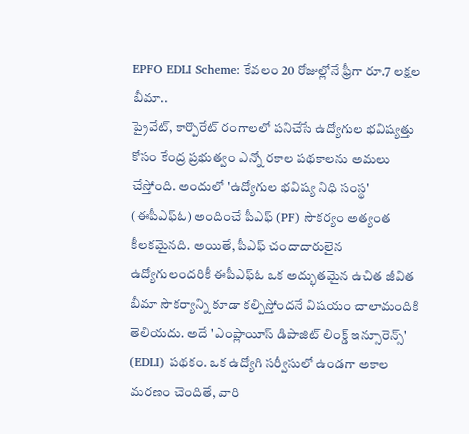EPFO EDLI Scheme: కేవలం 20 రోజుల్లోనే ఫ్రీగా రూ.7 లక్షల బీమా..
ప్రైవేట్, కార్పొరేట్ రంగాలలో పనిచేసే ఉద్యోగుల భవిష్యత్తు కోసం కేంద్ర ప్రభుత్వం ఎన్నో రకాల పథకాలను అమలు చేస్తోంది. అందులో 'ఉద్యోగుల భవిష్య నిధి సంస్థ' (ఈపీఎఫ్ఓ) అందించే పీఎఫ్ (PF) సౌకర్యం అత్యంత కీలకమైనది. అయితే, పీఎఫ్ చందాదారులైన ఉద్యోగులందరికీ ఈపీఎఫ్ఓ ఒక అద్భుతమైన ఉచిత జీవిత బీమా సౌకర్యాన్ని కూడా కల్పిస్తోందనే విషయం చాలామందికి తెలియదు. అదే 'ఎంప్లాయీస్ డిపాజిట్ లింక్డ్ ఇన్సూరెన్స్' (EDLI) పథకం. ఒక ఉద్యోగి సర్వీసులో ఉండగా అకాల మరణం చెందితే, వారి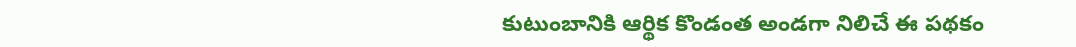కుటుంబానికి ఆర్థిక కొండంత అండగా నిలిచే ఈ పథకం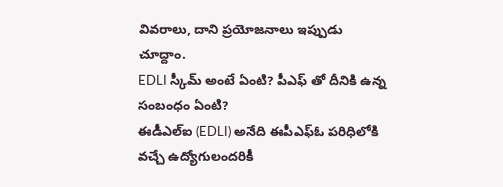వివరాలు, దాని ప్రయోజనాలు ఇప్పుడు చూద్దాం.
EDLI స్కీమ్ అంటే ఏంటి? పీఎఫ్ తో దీనికి ఉన్న సంబంధం ఏంటి?
ఈడీఎల్ఐ (EDLI) అనేది ఈపీఎఫ్ఓ పరిధిలోకి వచ్చే ఉద్యోగులందరికీ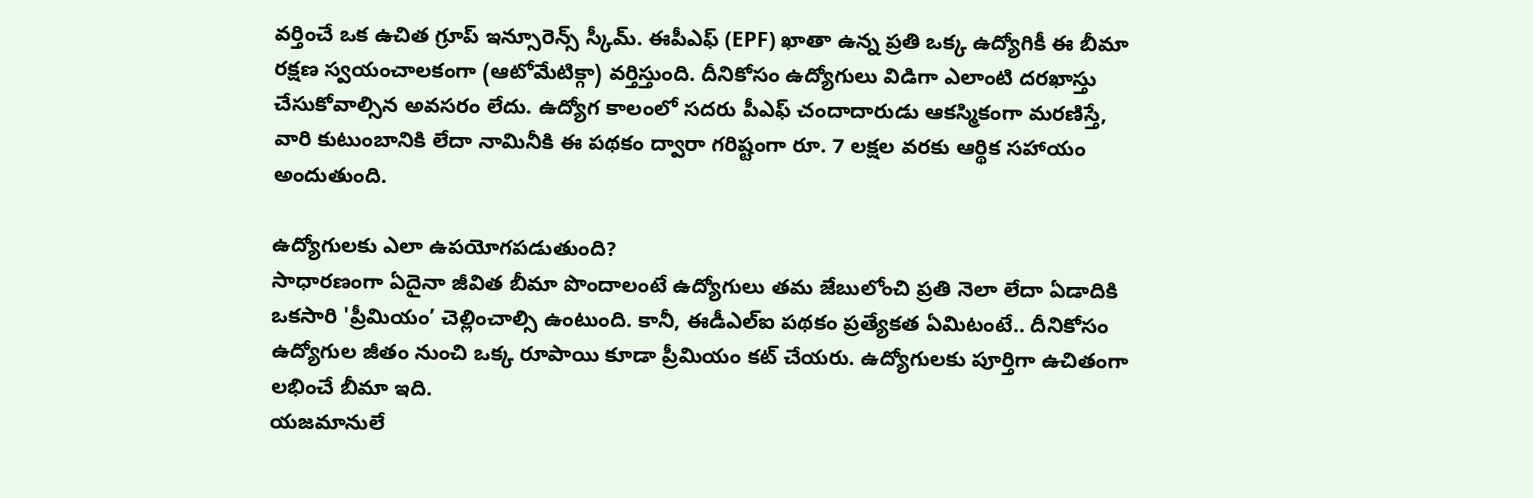వర్తించే ఒక ఉచిత గ్రూప్ ఇన్సూరెన్స్ స్కీమ్. ఈపీఎఫ్ (EPF) ఖాతా ఉన్న ప్రతి ఒక్క ఉద్యోగికీ ఈ బీమా రక్షణ స్వయంచాలకంగా (ఆటోమేటిక్గా) వర్తిస్తుంది. దీనికోసం ఉద్యోగులు విడిగా ఎలాంటి దరఖాస్తు చేసుకోవాల్సిన అవసరం లేదు. ఉద్యోగ కాలంలో సదరు పీఎఫ్ చందాదారుడు ఆకస్మికంగా మరణిస్తే, వారి కుటుంబానికి లేదా నామినీకి ఈ పథకం ద్వారా గరిష్టంగా రూ. 7 లక్షల వరకు ఆర్థిక సహాయం అందుతుంది.

ఉద్యోగులకు ఎలా ఉపయోగపడుతుంది?
సాధారణంగా ఏదైనా జీవిత బీమా పొందాలంటే ఉద్యోగులు తమ జేబులోంచి ప్రతి నెలా లేదా ఏడాదికి ఒకసారి 'ప్రీమియం’ చెల్లించాల్సి ఉంటుంది. కానీ, ఈడీఎల్ఐ పథకం ప్రత్యేకత ఏమిటంటే.. దీనికోసం ఉద్యోగుల జీతం నుంచి ఒక్క రూపాయి కూడా ప్రీమియం కట్ చేయరు. ఉద్యోగులకు పూర్తిగా ఉచితంగా లభించే బీమా ఇది.
యజమానులే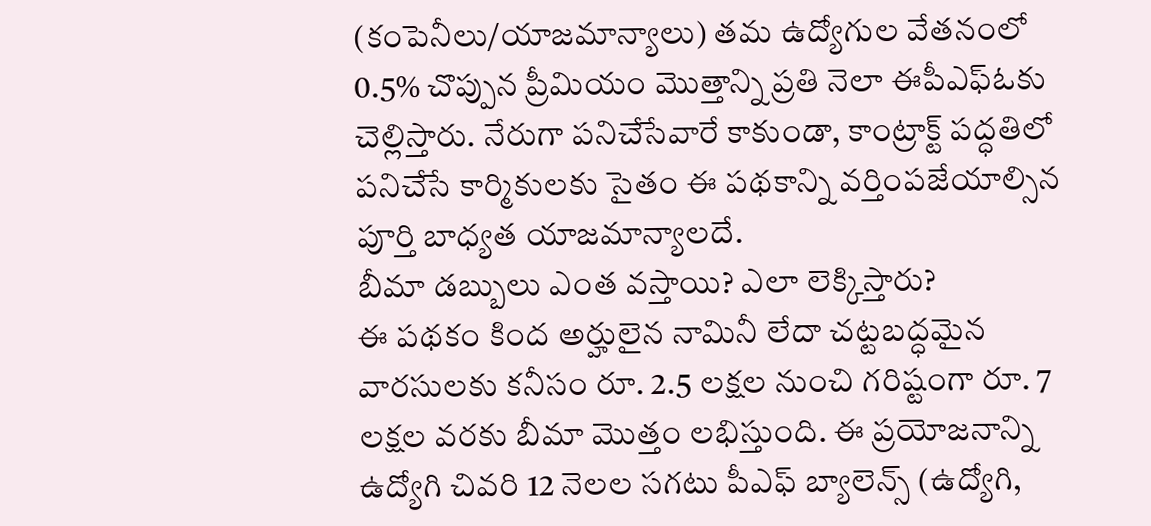(కంపెనీలు/యాజమాన్యాలు) తమ ఉద్యోగుల వేతనంలో 0.5% చొప్పున ప్రీమియం మొత్తాన్ని ప్రతి నెలా ఈపీఎఫ్ఓకు చెల్లిస్తారు. నేరుగా పనిచేసేవారే కాకుండా, కాంట్రాక్ట్ పద్ధతిలో పనిచేసే కార్మికులకు సైతం ఈ పథకాన్ని వర్తింపజేయాల్సిన పూర్తి బాధ్యత యాజమాన్యాలదే.
బీమా డబ్బులు ఎంత వస్తాయి? ఎలా లెక్కిస్తారు?
ఈ పథకం కింద అర్హులైన నామినీ లేదా చట్టబద్ధమైన వారసులకు కనీసం రూ. 2.5 లక్షల నుంచి గరిష్టంగా రూ. 7 లక్షల వరకు బీమా మొత్తం లభిస్తుంది. ఈ ప్రయోజనాన్ని ఉద్యోగి చివరి 12 నెలల సగటు పీఎఫ్ బ్యాలెన్స్ (ఉద్యోగి,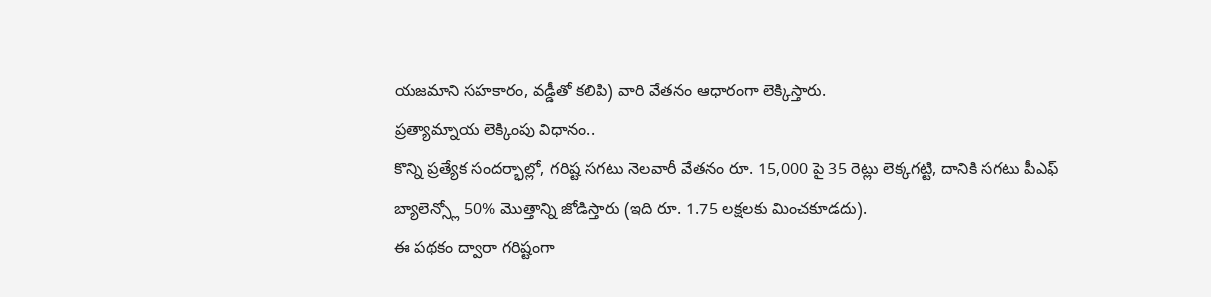యజమాని సహకారం, వడ్డీతో కలిపి) వారి వేతనం ఆధారంగా లెక్కిస్తారు.
ప్రత్యామ్నాయ లెక్కింపు విధానం..
కొన్ని ప్రత్యేక సందర్భాల్లో, గరిష్ట సగటు నెలవారీ వేతనం రూ. 15,000 పై 35 రెట్లు లెక్కగట్టి, దానికి సగటు పీఎఫ్ బ్యాలెన్స్లో 50% మొత్తాన్ని జోడిస్తారు (ఇది రూ. 1.75 లక్షలకు మించకూడదు).
ఈ పథకం ద్వారా గరిష్టంగా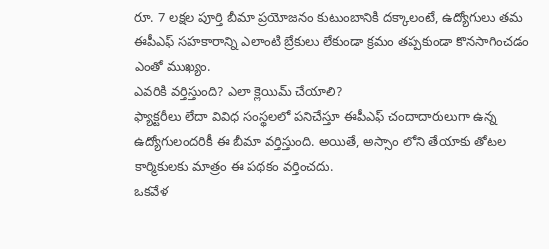రూ. 7 లక్షల పూర్తి బీమా ప్రయోజనం కుటుంబానికి దక్కాలంటే, ఉద్యోగులు తమ ఈపీఎఫ్ సహకారాన్ని ఎలాంటి బ్రేకులు లేకుండా క్రమం తప్పకుండా కొనసాగించడం ఎంతో ముఖ్యం.
ఎవరికి వర్తిస్తుంది? ఎలా క్లెయిమ్ చేయాలి?
ఫ్యాక్టరీలు లేదా వివిధ సంస్థలలో పనిచేస్తూ ఈపీఎఫ్ చందాదారులుగా ఉన్న ఉద్యోగులందరికీ ఈ బీమా వర్తిస్తుంది. అయితే, అస్సాం లోని తేయాకు తోటల కార్మికులకు మాత్రం ఈ పథకం వర్తించదు.
ఒకవేళ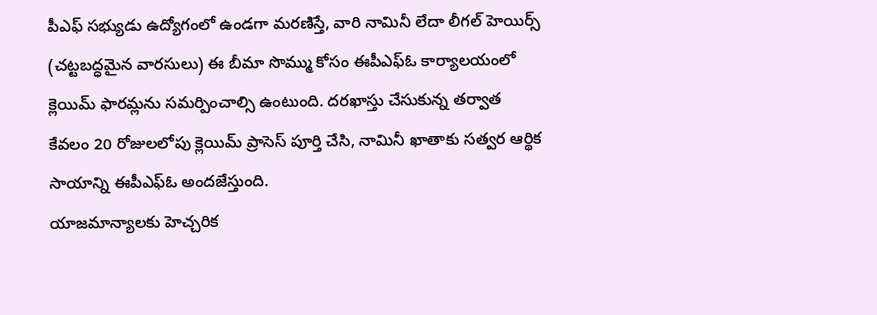పీఎఫ్ సభ్యుడు ఉద్యోగంలో ఉండగా మరణిస్తే, వారి నామినీ లేదా లీగల్ హెయిర్స్ (చట్టబద్ధమైన వారసులు) ఈ బీమా సొమ్ము కోసం ఈపీఎఫ్ఓ కార్యాలయంలో క్లెయిమ్ ఫారమ్లను సమర్పించాల్సి ఉంటుంది. దరఖాస్తు చేసుకున్న తర్వాత కేవలం 20 రోజులలోపు క్లెయిమ్ ప్రాసెస్ పూర్తి చేసి, నామినీ ఖాతాకు సత్వర ఆర్థిక సాయాన్ని ఈపీఎఫ్ఓ అందజేస్తుంది.
యాజమాన్యాలకు హెచ్చరిక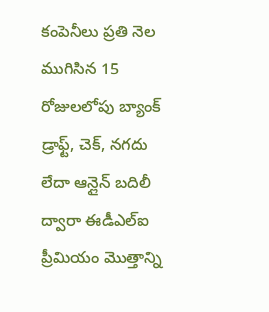కంపెనీలు ప్రతి నెల ముగిసిన 15 రోజులలోపు బ్యాంక్ డ్రాఫ్ట్, చెక్, నగదు లేదా ఆన్లైన్ బదిలీ ద్వారా ఈడీఎల్ఐ ప్రీమియం మొత్తాన్ని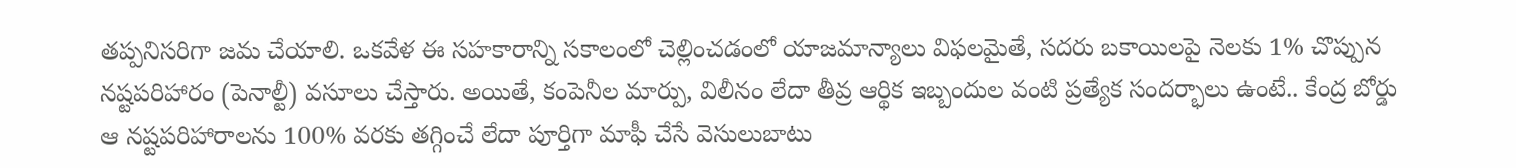తప్పనిసరిగా జమ చేయాలి. ఒకవేళ ఈ సహకారాన్ని సకాలంలో చెల్లించడంలో యాజమాన్యాలు విఫలమైతే, సదరు బకాయిలపై నెలకు 1% చొప్పున నష్టపరిహారం (పెనాల్టీ) వసూలు చేస్తారు. అయితే, కంపెనీల మార్పు, విలీనం లేదా తీవ్ర ఆర్థిక ఇబ్బందుల వంటి ప్రత్యేక సందర్భాలు ఉంటే.. కేంద్ర బోర్డు ఆ నష్టపరిహారాలను 100% వరకు తగ్గించే లేదా పూర్తిగా మాఫీ చేసే వెసులుబాటు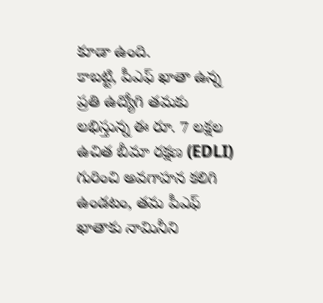కూడా ఉంది.
కాబట్టి, పీఎఫ్ ఖాతా ఉన్న ప్రతి ఉద్యోగి తమకు లభిస్తున్న ఈ రూ. 7 లక్షల ఉచిత బీమా రక్షణ (EDLI) గురించి అవగాహన కలిగి ఉండటం, తమ పీఎఫ్ ఖాతాకు నామినీని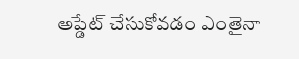అప్డేట్ చేసుకోవడం ఎంతైనా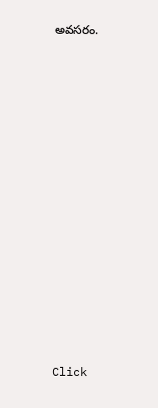అవసరం.














Click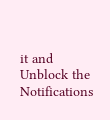it and Unblock the Notifications